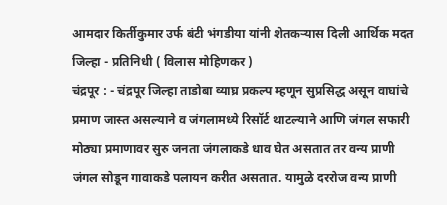आमदार किर्तीकुमार उर्फ बंटी भंगडीया यांनी शेतकऱ्यास दिली आर्थिक मदत
जिल्हा - प्रतिनिधी ( विलास मोहिणकर )
चंद्रपूर : - चंद्रपूर जिल्हा ताडोबा व्याघ्र प्रकल्प म्हणून सुप्रसिद्ध असून वाघांचे प्रमाण जास्त असल्याने व जंगलामध्ये रिसॉर्ट थाटल्याने आणि जंगल सफारी मोठ्या प्रमाणावर सुरु जनता जंगलाकडे धाव घेत असतात तर वन्य प्राणी जंगल सोडून गावाकडे पलायन करीत असतात. यामुळे दररोज वन्य प्राणी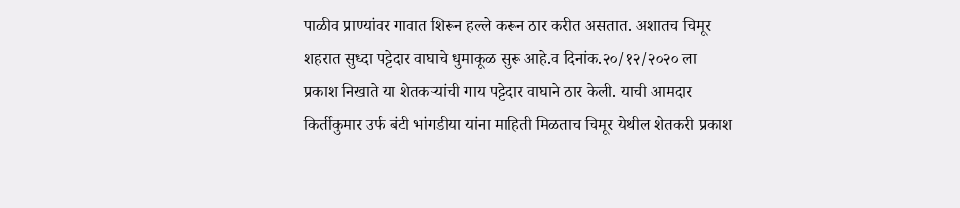पाळीव प्राण्यांवर गावात शिरून हल्ले करून ठार करीत असतात. अशातच चिमूर शहरात सुध्दा पट्टेदार वाघाचे धुमाकूळ सुरू आहे.व दिनांक.२०/१२/२०२० ला प्रकाश निखाते या शेतकऱ्यांची गाय पट्टेदार वाघाने ठार केली. याची आमदार किर्तीकुमार उर्फ बंटी भांगडीया यांना माहिती मिळताच चिमूर येथील शेतकरी प्रकाश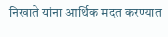निखाते यांना आर्थिक मदत करण्यात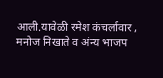आली.यावेळी रमेश कंचर्लावार , मनोज निखाते व अंन्य भाजप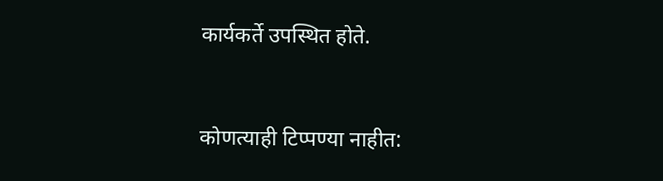कार्यकर्ते उपस्थित होते.


कोणत्याही टिप्पण्या नाहीत: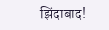झिंदाबाद!